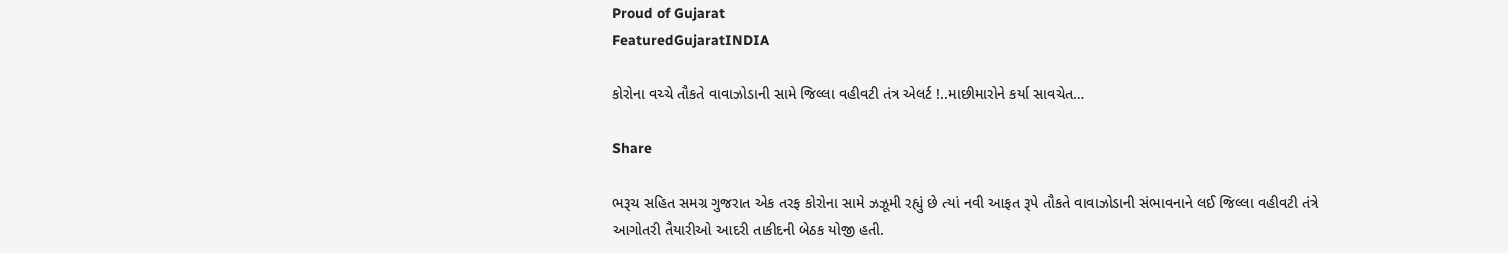Proud of Gujarat
FeaturedGujaratINDIA

કોરોના વચ્ચે તૌકતે વાવાઝોડાની સામે જિલ્લા વહીવટી તંત્ર એલર્ટ !..માછીમારોને કર્યા સાવચેત…

Share

ભરૂચ સહિત સમગ્ર ગુજરાત એક તરફ કોરોના સામે ઝઝૂમી રહ્યું છે ત્યાં નવી આફત રૂપે તૌકતે વાવાઝોડાની સંભાવનાને લઈ જિલ્લા વહીવટી તંત્રે આગોતરી તૈયારીઓ આદરી તાકીદની બેઠક યોજી હતી.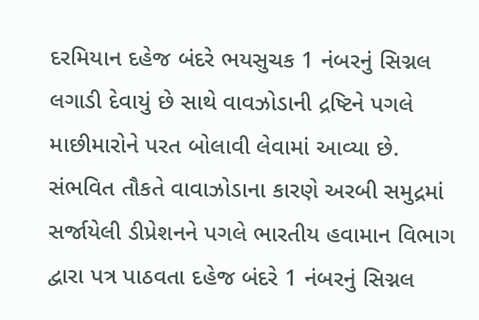દરમિયાન દહેજ બંદરે ભયસુચક 1 નંબરનું સિગ્નલ લગાડી દેવાયું છે સાથે વાવઝોડાની દ્રષ્ટિને પગલે માછીમારોને પરત બોલાવી લેવામાં આવ્યા છે. સંભવિત તૌકતે વાવાઝોડાના કારણે અરબી સમુદ્રમાં સર્જાયેલી ડીપ્રેશનને પગલે ભારતીય હવામાન વિભાગ દ્વારા પત્ર પાઠવતા દહેજ બંદરે 1 નંબરનું સિગ્નલ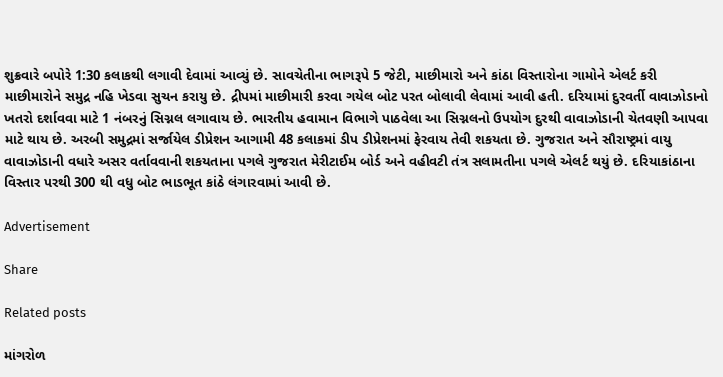શુક્રવારે બપોરે 1:30 કલાકથી લગાવી દેવામાં આવ્યું છે. સાવચેતીના ભાગરૂપે 5 જેટી, માછીમારો અને કાંઠા વિસ્તારોના ગામોને એલર્ટ કરી માછીમારોને સમુદ્ર નહિ ખેડવા સુચન કરાયુ છે. દ્રીપમાં માછીમારી કરવા ગયેલ બોટ પરત બોલાવી લેવામાં આવી હતી. દરિયામાં દુરવર્તી વાવાઝોડાનો ખતરો દર્શાવવા માટે 1 નંબરનું સિગ્નલ લગાવાય છે. ભારતીય હવામાન વિભાગે પાઠવેલા આ સિગ્નલનો ઉપયોગ દુરથી વાવાઝોડાની ચેતવણી આપવા માટે થાય છે. અરબી સમુદ્રમાં સર્જાયેલ ડીપ્રેશન આગામી 48 કલાકમાં ડીપ ડીપ્રેશનમાં ફેરવાય તેવી શકયતા છે. ગુજરાત અને સૌરાષ્ટ્રમાં વાયુ વાવાઝોડાની વધારે અસર વર્તાવવાની શકયતાના પગલે ગુજરાત મેરીટાઈમ બોર્ડ અને વહીવટી તંત્ર સલામતીના પગલે એલર્ટ થયું છે. દરિયાકાંઠાના વિસ્તાર પરથી 300 થી વધુ બોટ ભાડભૂત કાંઠે લંગારવામાં આવી છે.

Advertisement

Share

Related posts

માંગરોળ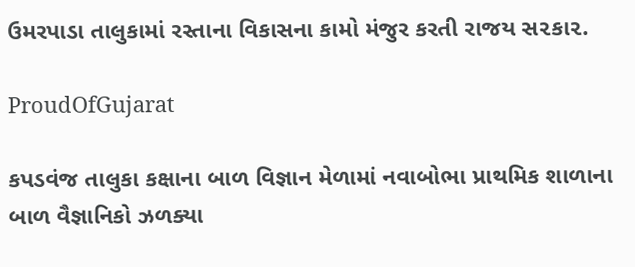ઉમરપાડા તાલુકામાં રસ્તાના વિકાસના કામો મંજુર કરતી રાજય સ૨કા૨.

ProudOfGujarat

કપડવંજ તાલુકા કક્ષાના બાળ વિજ્ઞાન મેળામાં નવાબોભા પ્રાથમિક શાળાના બાળ વૈજ્ઞાનિકો ઝળક્યા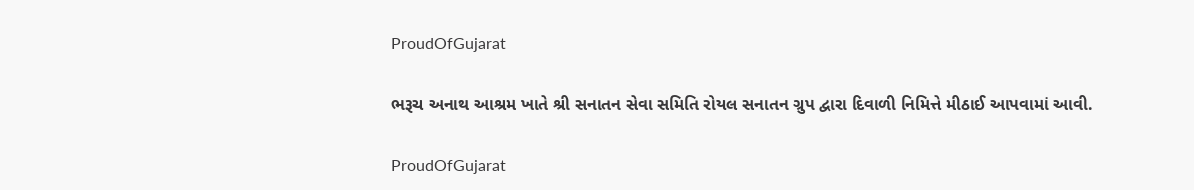ProudOfGujarat

ભરૂચ અનાથ આશ્રમ ખાતે શ્રી સનાતન સેવા સમિતિ રોયલ સનાતન ગ્રુપ દ્વારા દિવાળી નિમિત્તે મીઠાઈ આપવામાં આવી.

ProudOfGujarat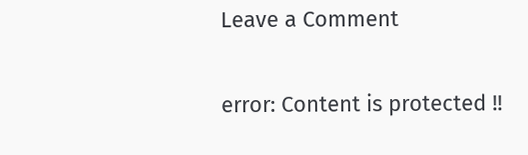Leave a Comment

error: Content is protected !!